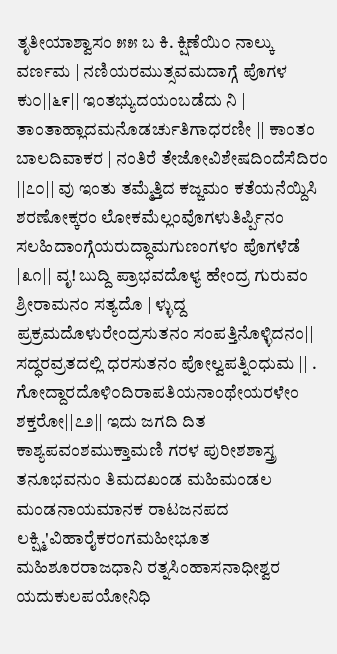ತೃತೀಯಾಶ್ವಾಸಂ ೫೫ ಬ ಕಿ. ಕ್ಷಿಣೆಯಿ೦ ನಾಲ್ಕು ವರ್ಣಮ | ನಣಿಯರಮುತ್ಸವಮದಾಗ್ಗೆ ಪೊಗಳ ಕು೦||೬೯|| ಇಂತಭ್ಯುದಯಂಬಡೆದು ನಿ | ತಾಂತಾಹ್ಲಾದಮನೊಡರ್ಚುತಿಗಾಧರಣೀ || ಕಾಂತಂ ಬಾಲದಿವಾಕರ | ನಂತಿರೆ ತೇಜೋವಿಶೇಷದಿಂದೆಸೆದಿರಂ ||೭೦|| ವು ಇಂತು ತಮ್ಮೆತ್ತಿದ ಕಜ್ಜಮಂ ಕತೆಯನೆಯ್ದಿಸಿ ಶರಣೋಕ್ಕರಂ ಲೋಕಮೆಲ್ಲಂವೊಗಳುತಿರ್ಪ್ಪಿನಂ ಸಲಹಿದಾಂಗ್ಗೆಯರುದ್ಧಾಮಗುಣಂಗಳಂ ಪೊಗಳೆಡೆ |೩೧|| ವೃ! ಬುದ್ದಿ ಪ್ರಾಭವದೊಳ್ಯ ಹೇಂದ್ರ ಗುರುವಂ ಶ್ರೀರಾಮನಂ ಸತ್ಯದೊ | ಳ್ಳುದ್ದ ಪ್ರಕ್ರಮದೊಳುರೇಂದ್ರಸುತನಂ ಸಂಪತ್ತಿನೊಳ್ಳಿದನಂ|| ಸದ್ಧರವ್ರತದಲ್ಲಿ ಧರಸುತನಂ ಪೋಲ್ವಪತ್ನಿ೦ಧುಮ || . ಗೋದ್ದಾರದೊಳಿ೦ದಿರಾಪತಿಯನಾಂಥೇಯರಳೇಂ ಶಕ್ತರೋ||೭೨|| ಇದು ಜಗದಿ ದಿತ ಕಾಶ್ಯಪವಂಶಮುಕ್ತಾಮಣಿ ಗರಳ ಪುರೀಶಶಾಸ್ತ್ರ ತನೂಭವನುಂ ತಿಮದಖಂಡ ಮಹಿಮಂಡಲ ಮಂಡನಾಯಮಾನಕ ರಾಟಜನಪದ ಲಕ್ಷ್ಮಿ'ವಿಹಾರೈಕರಂಗಮಹೀಭೂತ ಮಹಿಶೂರರಾಜಧಾನಿ ರತ್ನಸಿಂಹಾಸನಾಧೀಶ್ವರ ಯದುಕುಲಪಯೋನಿಧಿ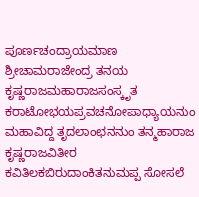ಪೂರ್ಣಚಂದ್ರಾಯಮಾಣ ಶ್ರೀಚಾಮರಾಜೇಂದ್ರ ತನಯ ಕೃಷ್ಣರಾಜಮಹಾರಾಜಸಂಸ್ಕೃತ ಕರಾಟೋಭಯಪ್ರವಚನೋಪಾಧ್ಯಾಯನುಂ ಮಹಾವಿದ್ದ ತೃದಲಾಂಛನನುಂ ತನ್ಮಹಾರಾಜ ಕೃಷ್ಣರಾಜವಿತೀರ ಕವಿತಿಲಕಬಿರುದಾಂಕಿತನುಮಪ್ಪ ಸೋಸಲೆ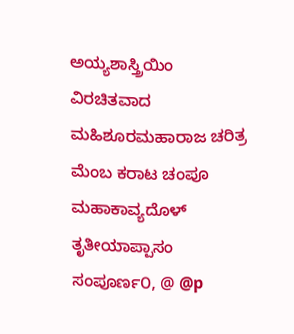ಅಯ್ಯಶಾಸ್ತ್ರಿಯಿಂ ವಿರಚಿತವಾದ ಮಹಿಶೂರಮಹಾರಾಜ ಚರಿತ್ರ ಮೆಂಬ ಕರಾಟ ಚಂಪೂ ಮಹಾಕಾವ್ಯದೊಳ್ ತೃತೀಯಾಪ್ಪಾಸಂ ಸಂಪೂರ್ಣ೦, @ @p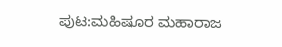ಪುಟ:ಮಹಿಷೂರ ಮಹಾರಾಜ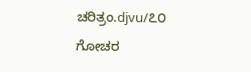ಚರಿತ್ರಂ.djvu/೭೦
ಗೋಚರ